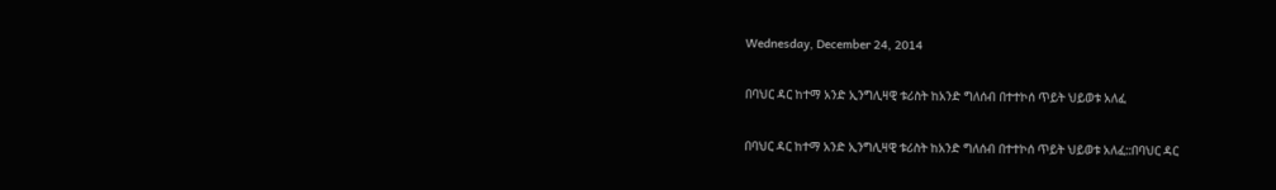Wednesday, December 24, 2014

በባህር ዳር ከተማ አንድ ኢንግሊዛዊ ቱሪስት ከአንድ ግለሰብ በተተኮሰ ጥይት ህይወቱ አለፈ

በባህር ዳር ከተማ አንድ ኢንግሊዛዊ ቱሪስት ከአንድ ግለሰብ በተተኮሰ ጥይት ህይወቱ አለፈ::በባህር ዳር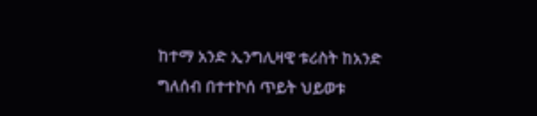ከተማ አንድ ኢንግሊዛዊ ቱሪስት ከአንድ ግለሰብ በተተኮሰ ጥይት ህይወቱ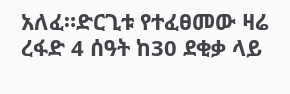አለፈ።ድርጊቱ የተፈፀመው ዛሬ ረፋድ 4 ሰዓት ከ30 ደቂቃ ላይ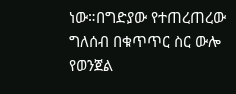ነው።በግድያው የተጠረጠረው ግለሰብ በቁጥጥር ስር ውሎ የወንጀል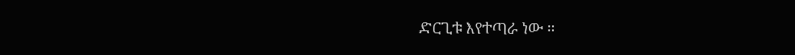ድርጊቱ እየተጣራ ነው ።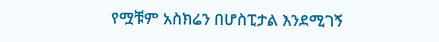የሟቹም አስክሬን በሆስፒታል እንደሚገኝ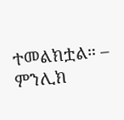ተመልክቷል። – ምንሊክ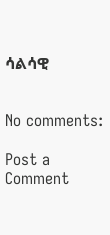ሳልሳዊ


No comments:

Post a Comment